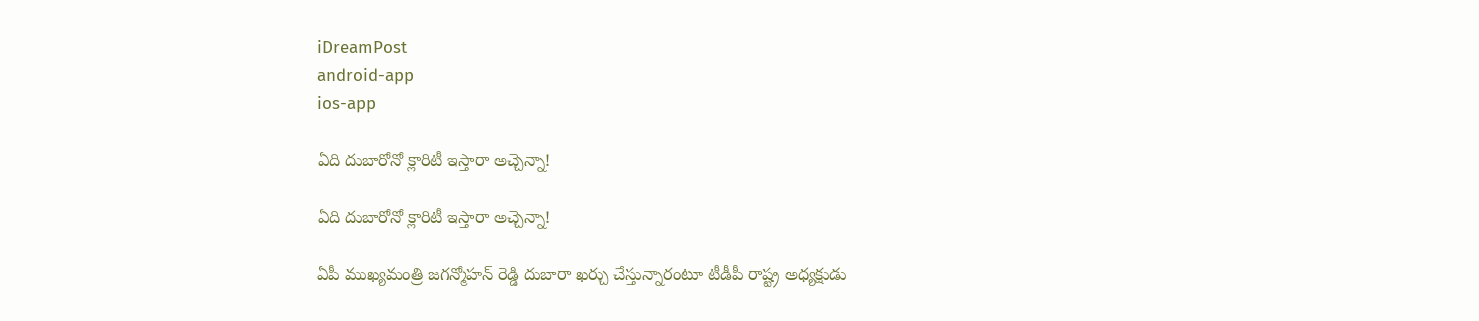iDreamPost
android-app
ios-app

ఏది దుబారోనో క్లారిటీ ఇస్తారా అచ్చెన్నా!

ఏది దుబారోనో క్లారిటీ ఇస్తారా అచ్చెన్నా!

ఏపీ ముఖ్య‌మంత్రి జ‌గ‌న్మోహ‌న్ రెడ్డి దుబారా ఖ‌ర్చు చేస్తున్నారంటూ టీడీపీ రాష్ట్ర అధ్య‌క్షుడు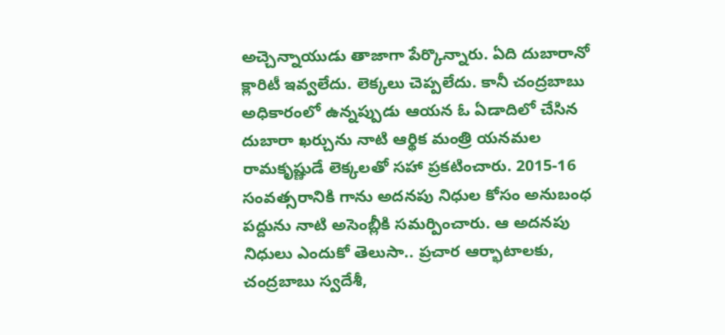అచ్చెన్నాయుడు తాజాగా పేర్కొన్నారు. ఏది దుబారానో క్లారిటీ ఇవ్వ‌లేదు. లెక్క‌లు చెప్ప‌లేదు. కానీ చంద్ర‌బాబు అధికారంలో ఉన్న‌ప్పుడు ఆయ‌న ఓ ఏడాదిలో చేసిన దుబారా ఖ‌ర్చును నాటి ఆర్థిక మంత్రి య‌న‌మ‌ల రామ‌కృష్ణుడే లెక్క‌ల‌తో స‌హా ప్ర‌క‌టించారు. 2015-16 సంవత్సరానికి గాను అదనపు నిధుల కోసం అనుబంధ పద్దును నాటి అసెంబ్లీకి స‌మ‌ర్పించారు. ఆ అద‌న‌పు నిధులు ఎందుకో తెలుసా.. ప్రచార ఆర్భాటాలకు, చంద్ర‌బాబు స్వదేశీ,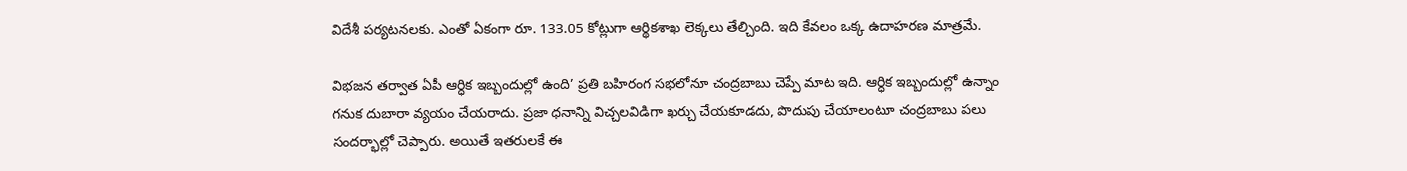విదేశీ పర్యటనలకు. ఎంతో ఏకంగా రూ. 133.05 కోట్లుగా ఆర్థికశాఖ లెక్కలు తేల్చింది. ఇది కేవ‌లం ఒక్క ఉదాహ‌ర‌ణ మాత్ర‌మే.

విభజన తర్వాత ఏపీ ఆర్ధిక ఇబ్బందుల్లో ఉంది’ ప్రతి బహిరంగ సభలోనూ చంద్రబాబు చెప్పే మాట ఇది. ఆర్ధిక ఇబ్బందుల్లో ఉన్నాం గనుక దుబారా వ్యయం చేయరాదు. ప్రజా ధనాన్ని విచ్చలవిడిగా ఖర్చు చేయకూడదు, పొదుపు చేయాలంటూ చంద్రబాబు పలు సందర్భాల్లో చెప్పారు. అయితే ఇతరులకే ఈ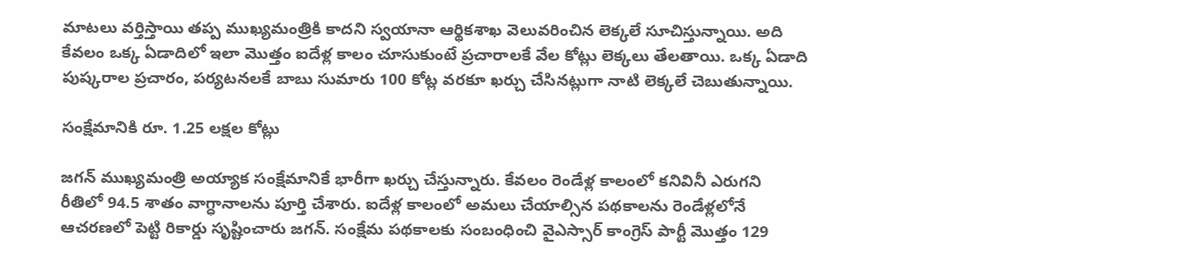మాటలు వర్తిస్తాయి తప్ప ముఖ్యమంత్రికి కాదని స్వయానా ఆర్థికశాఖ వెలువరించిన లెక్కలే సూచిస్తున్నాయి. అది కేవ‌లం ఒక్క ఏడాదిలో ఇలా మొత్తం ఐదేళ్ల కాలం చూసుకుంటే ప్ర‌చారాల‌కే వేల కోట్లు లెక్క‌లు తేల‌తాయి. ఒక్క ఏడాది పుష్క‌రాల ప్ర‌చారం, ప‌ర్య‌ట‌న‌ల‌కే బాబు సుమారు 100 కోట్ల వ‌ర‌కూ ఖ‌ర్చు చేసిన‌ట్లుగా నాటి లెక్క‌లే చెబుతున్నాయి.

సంక్షేమానికి రూ. 1.25 లక్షల కోట్లు

జ‌గ‌న్ ముఖ్య‌మంత్రి అయ్యాక సంక్షేమానికే భారీగా ఖ‌ర్చు చేస్తున్నారు. కేవ‌లం రెండేళ్ల కాలంలో కనివినీ ఎరుగని రీతిలో 94.5 శాతం వాగ్ధానాలను పూర్తి చేశారు. ఐదేళ్ల కాలంలో అమలు చేయాల్సిన పథకాలను రెండేళ్లలోనే ఆచరణలో పెట్టి రికార్డు సృష్టించారు జగన్‌. సంక్షేమ పథకాలకు సంబంధించి వైఎస్సార్‌ కాంగ్రెస్‌ పార్టీ మొత్తం 129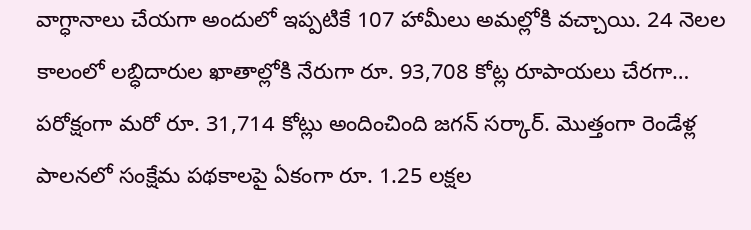వాగ్ధానాలు చేయగా అందులో ఇప్పటికే 107 హామీలు అమల్లోకి వచ్చాయి. 24 నెలల కాలంలో లబ్ధిదారుల ఖాతాల్లోకి నేరుగా రూ. 93,708 కోట్ల రూపాయలు చేరగా… పరోక్షంగా మరో రూ. 31,714 కోట్లు అందించింది జగన్‌ సర్కార్‌. మొత్తంగా రెండేళ్ల పాలనలో సంక్షేమ పథకాలపై ఏకంగా రూ. 1.25 లక్షల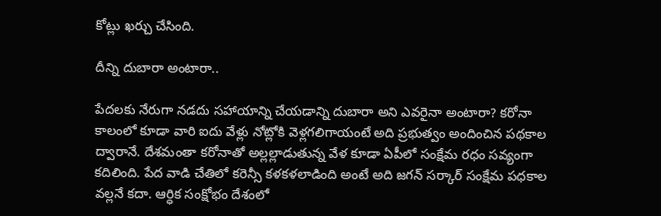కోట్లు ఖర్చు చేసింది.

దీన్ని దుబారా అంటారా..

పేద‌ల‌కు నేరుగా న‌డ‌దు స‌హాయాన్ని చేయ‌డాన్ని దుబారా అని ఎవ‌రైనా అంటారా? క‌రోనా కాలంలో కూడా వారి ఐదు వేళ్లు నోట్లోకి వెళ్ల‌గ‌లిగాయంటే అది ప్ర‌భుత్వం అందించిన ప‌థ‌కాల ద్వారానే. దేశమంతా కరోనాతో అల్లల్లాడుతున్న వేళ కూడా ఏపీలో సంక్షేమ రధం సవ్యంగా కదిలింది. పేద వాడి చేతిలో కరెన్సీ కళకళలాడింది అంటే అది జగన్ సర్కార్ సంక్షేమ పధకాల వల్లనే కదా. ఆర్ధిక సంక్షోభం దేశంలో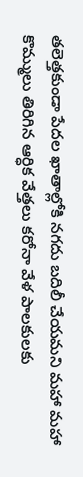తలెత్తకుండా పేదల ఖాతాల్లోకి నగదు బదిలీ చేయమని మహా మహా కొమ్ములు తిరిగిన ఆర్ధిక వేత్తలు కరోనా వేళ పాలకులకు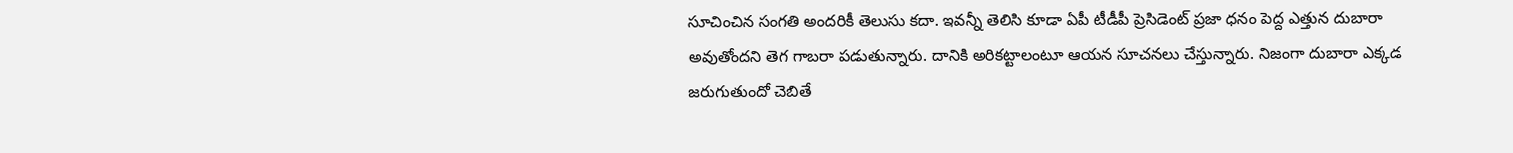సూచించిన సంగతి అందరికీ తెలుసు కదా. ఇవ‌న్నీ తెలిసి కూడా ఏపీ టీడీపీ ప్రెసిడెంట్ ప్రజా ధనం పెద్ద ఎత్తున దుబారా అవుతోందని తెగ గాబరా పడుతున్నారు. దానికి అరికట్టాలంటూ ఆయన సూచనలు చేస్తున్నారు. నిజంగా దుబారా ఎక్కడ జరుగుతుందో చెబితే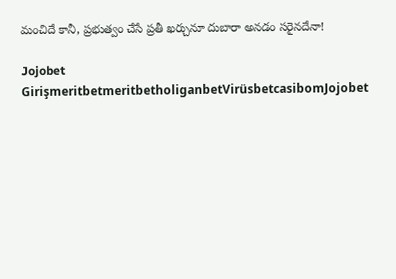మంచిదే కానీ, ప్ర‌భుత్వం చేసే ప్ర‌తీ ఖ‌ర్చునూ దుబారా అన‌డం స‌రైన‌దేనా!

Jojobet GirişmeritbetmeritbetholiganbetVirüsbetcasibomJojobet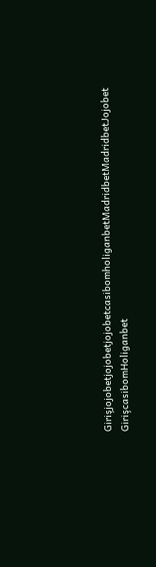GirişjojobetjojobetjojobetcasibomholiganbetMadridbetMadridbetJojobet GirişcasibomHoliganbet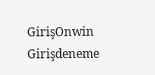GirişOnwin Girişdeneme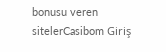bonusu veren sitelerCasibom Giriş